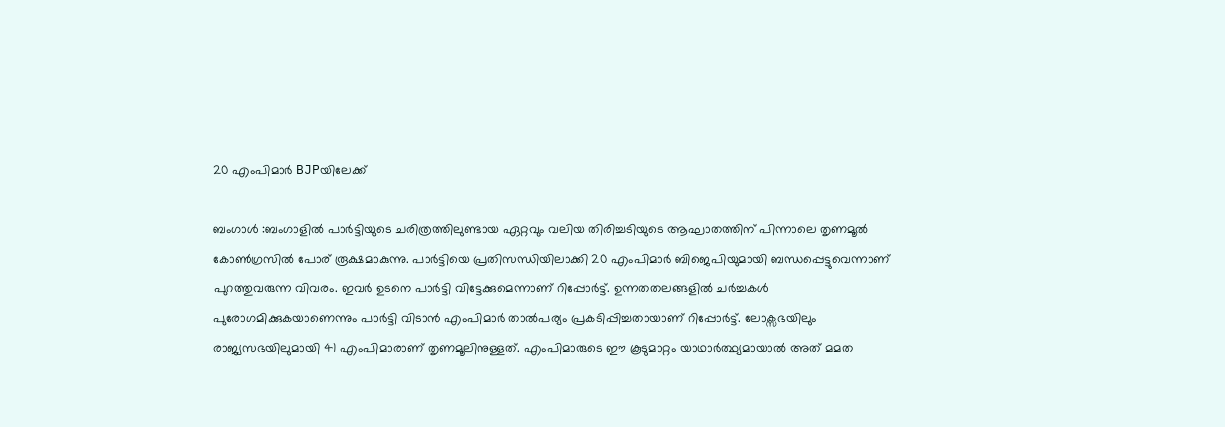20 എംപിമാർ BJPയിലേക്ക്

ബംഗാൾ :ബംഗാളിൽ പാർട്ടിയുടെ ചരിത്രത്തിലുണ്ടായ ഏറ്റവും വലിയ തിരിച്ചടിയുടെ ആഘാതത്തിന് പിന്നാലെ തൃണമൂൽ കോൺഗ്രസിൽ പോര് രൂക്ഷമാകുന്നു. പാർട്ടിയെ പ്രതിസന്ധിയിലാക്കി 20 എംപിമാർ ബിജെപിയുമായി ബന്ധപ്പെട്ടുവെന്നാണ് പുറത്തുവരുന്ന വിവരം. ഇവർ ഉടനെ പാർട്ടി വിട്ടേക്കുമെന്നാണ് റിപ്പോർട്ട്. ഉന്നതതലങ്ങളിൽ ചർച്ചകൾ പുരോഗമിക്കുകയാണെന്നും പാർട്ടി വിടാൻ എംപിമാർ താൽപര്യം പ്രകടിപ്പിച്ചതായാണ് റിപ്പോർട്ട്. ലോക്സഭയിലും രാജ്യസഭയിലുമായി 41 എംപിമാരാണ് തൃണമൂലിനുള്ളത്. എംപിമാരുടെ ഈ കൂടുമാറ്റം യാഥാർത്ഥ്യമായാൽ അത് മമത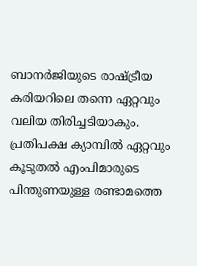ബാനർജിയുടെ രാഷ്ട്രീയ കരിയറിലെ തന്നെ ഏറ്റവും വലിയ തിരിച്ചടിയാകും. പ്രതിപക്ഷ ക്യാമ്പിൽ ഏറ്റവും കൂടുതൽ എംപിമാരുടെ പിന്തുണയുള്ള രണ്ടാമത്തെ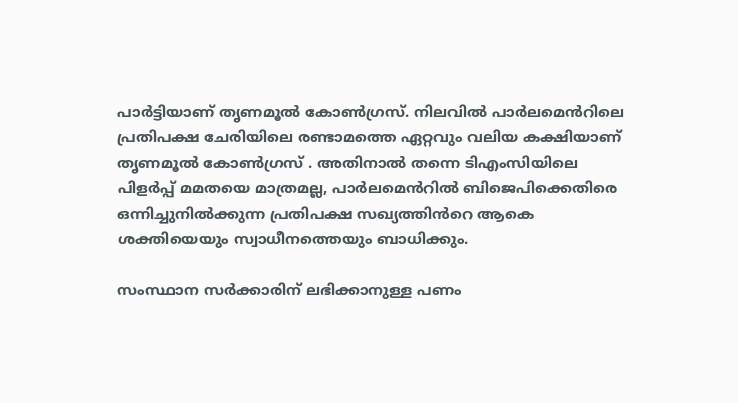പാർട്ടിയാണ് തൃണമൂൽ കോൺഗ്രസ്. നിലവിൽ പാർലമെൻറിലെ പ്രതിപക്ഷ ചേരിയിലെ രണ്ടാമത്തെ ഏറ്റവും വലിയ കക്ഷിയാണ് തൃണമൂൽ കോൺഗ്രസ് . അതിനാൽ തന്നെ ടിഎംസിയിലെ പിളർപ്പ് മമതയെ മാത്രമല്ല, പാർലമെൻറിൽ ബിജെപിക്കെതിരെ ഒന്നിച്ചുനിൽക്കുന്ന പ്രതിപക്ഷ സഖ്യത്തിൻറെ ആകെ ശക്തിയെയും സ്വാധീനത്തെയും ബാധിക്കും.

സംസ്ഥാന സർക്കാരിന് ലഭിക്കാനുള്ള പണം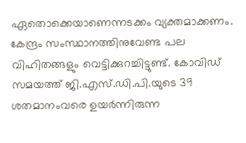ഏതൊക്കെയാണെന്നടക്കം വ്യക്തമാക്കണം. കേന്ദ്രം സംസ്ഥാനത്തിനുവേണ്ട പല വിഹിതങ്ങളും വെട്ടിക്കുറച്ചിട്ടുണ്ട്. കോവിഡ് സമയത്ത് ജി.എസ്.ഡി.പി.യുടെ 39 ശതമാനംവരെ ഉയർന്നിരുന്ന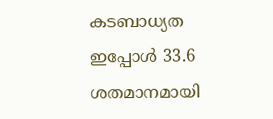കടബാധ്യത ഇപ്പോൾ 33.6 ശതമാനമായി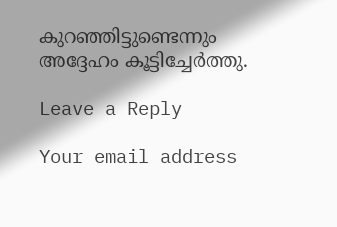കുറഞ്ഞിട്ടുണ്ടെന്നും അദ്ദേഹം കൂട്ടിച്ചേർത്തു.

Leave a Reply

Your email address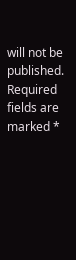will not be published. Required fields are marked *